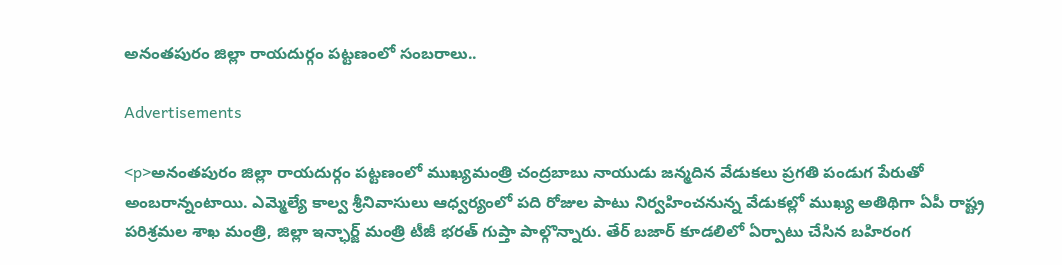అనంతపురం జిల్లా రాయదుర్గం పట్టణంలో సంబరాలు..

Advertisements

<p>అనంతపురం జిల్లా రాయదుర్గం పట్టణంలో ముఖ్యమంత్రి చంద్రబాబు నాయుడు జన్మదిన వేడుకలు ప్రగతి పండుగ పేరుతో అంబరాన్నంటాయి. ఎమ్మెల్యే కాల్వ శ్రీనివాసులు ఆధ్వర్యంలో పది రోజుల పాటు నిర్వహించనున్న వేడుకల్లో ముఖ్య అతిథిగా ఏపీ రాష్ట్ర పరిశ్రమల శాఖ మంత్రి, జిల్లా ఇన్ఛార్జ్ మంత్రి టీజీ భరత్ గుప్తా పాల్గొన్నారు. తేర్ బజార్ కూడలిలో ఏర్పాటు చేసిన బహిరంగ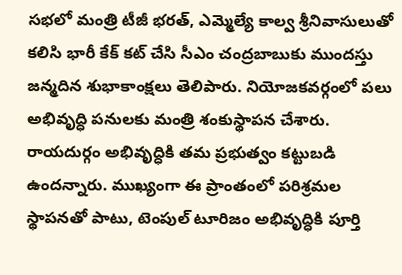సభలో మంత్రి టీజీ భరత్, ఎమ్మెల్యే కాల్వ శ్రీనివాసులుతో కలిసి భారీ కేక్ కట్ చేసి సీఎం చంద్రబాబుకు ముందస్తు జన్మదిన శుభాకాంక్షలు తెలిపారు. నియోజకవర్గంలో పలు అభివృద్ధి పనులకు మంత్రి శంకుస్థాపన చేశారు. రాయదుర్గం అభివృద్ధికి తమ ప్రభుత్వం కట్టుబడి ఉందన్నారు. ముఖ్యంగా ఈ ప్రాంతంలో పరిశ్రమల స్థాపనతో పాటు, టెంపుల్ టూరిజం అభివృద్ధికి పూర్తి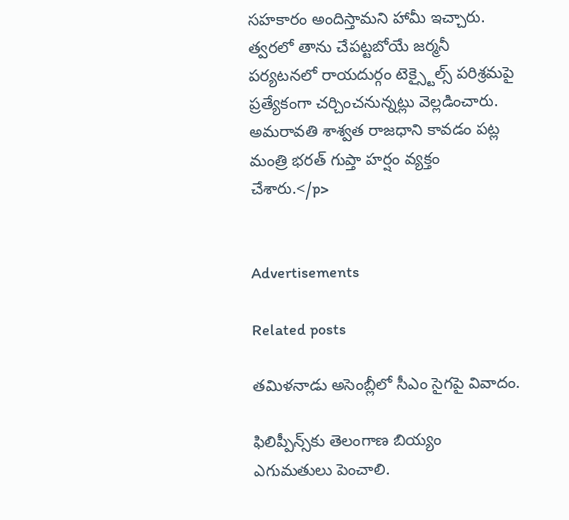సహకారం అందిస్తామని హామీ ఇచ్చారు. త్వరలో తాను చేపట్టబోయే జర్మనీ పర్యటనలో రాయదుర్గం టెక్స్టైల్స్ పరిశ్రమపై ప్రత్యేకంగా చర్చించనున్నట్లు వెల్లడించారు. అమరావతి శాశ్వత రాజధాని కావడం పట్ల మంత్రి భరత్‌ గుప్తా హర్షం వ్యక్తం చేశారు.</p>


Advertisements

Related posts

తమిళనాడు అసెంబ్లీలో సీఎం సైగపై వివాదం.

ఫిలిప్పీన్స్‌కు తెలంగాణ బియ్యం ఎగుమతులు పెంచాలి.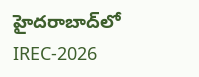హైదరాబాద్‌లో IREC-2026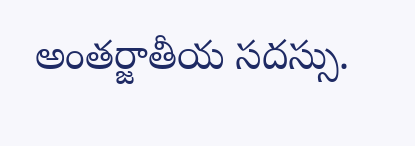అంతర్జాతీయ సదస్సు.